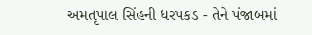અમતૃપાલ સિંહની ધરપકડ - તેને પંજાબમાં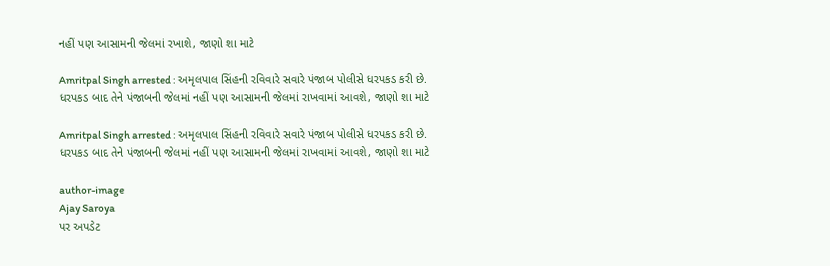નહીં પણ આસામની જેલમાં રખાશે, જાણો શા માટે

Amritpal Singh arrested : અમૃલપાલ સિંહની રવિવારે સવારે પંજાબ પોલીસે ધરપકડ કરી છે. ધરપકડ બાદ તેને પંજાબની જેલમાં નહીં પણ આસામની જેલમાં રાખવામાં આવશે, જાણો શા માટે

Amritpal Singh arrested : અમૃલપાલ સિંહની રવિવારે સવારે પંજાબ પોલીસે ધરપકડ કરી છે. ધરપકડ બાદ તેને પંજાબની જેલમાં નહીં પણ આસામની જેલમાં રાખવામાં આવશે, જાણો શા માટે

author-image
Ajay Saroya
પર અપડેટ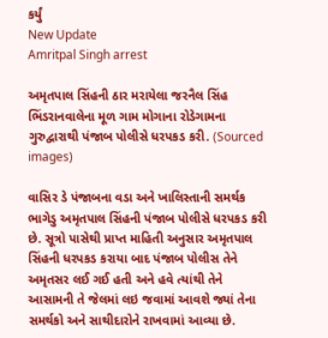કર્યું
New Update
Amritpal Singh arrest

અમૃતપાલ સિંહની ઠાર મરાયેલા જરનૈલ સિંહ ભિંડરાનવાલેના મૂળ ગામ મોગાના રોડેગામના ગુરુદ્વારાથી પંજાબ પોલીસે ધરપકડ કરી. (Sourced images)

વાસિર ડે પંજાબના વડા અને ખાલિસ્તાની સમર્થક ભાગેડુ અમૃતપાલ સિંહની પંજાબ પોલીસે ધરપકડ કરી છે. સૂત્રો પાસેથી પ્રાપ્ત માહિતી અનુસાર અમૃતપાલ સિંહની ધરપકડ કરાયા બાદ પંજાબ પોલીસ તેને અમૃતસર લઈ ગઈ હતી અને હવે ત્યાંથી તેને આસામની તે જેલમાં લઇ જવામાં આવશે જ્યાં તેના સમર્થકો અને સાથીદારોને રાખવામાં આવ્યા છે.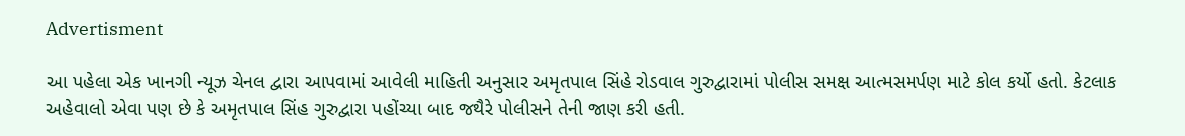Advertisment

આ પહેલા એક ખાનગી ન્યૂઝ ચેનલ દ્વારા આપવામાં આવેલી માહિતી અનુસાર અમૃતપાલ સિંહે રોડવાલ ગુરુદ્વારામાં પોલીસ સમક્ષ આત્મસમર્પણ માટે કોલ કર્યો હતો. કેટલાક અહેવાલો એવા પણ છે કે અમૃતપાલ સિંહ ગુરુદ્વારા પહોંચ્યા બાદ જથૈરે પોલીસને તેની જાણ કરી હતી.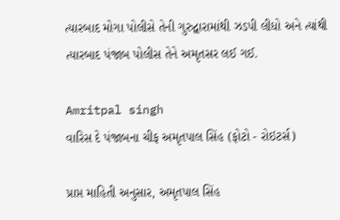ત્યારબાદ મોગા પોલીસે તેની ગુરુદ્વારામાંથી ઝડપી લીધો અને ત્યાંથી ત્યારબાદ પંજાબ પોલીસ તેને અમૃતસર લઈ ગઈ.

Amritpal singh
વારિસ દે પંજાબના ચીફ અમૃતપાલ સિંહ (ફોટો - રોઇટર્સ)

પ્રાપ્ત માહિતી અનુસાર, અમૃતપાલ સિંહ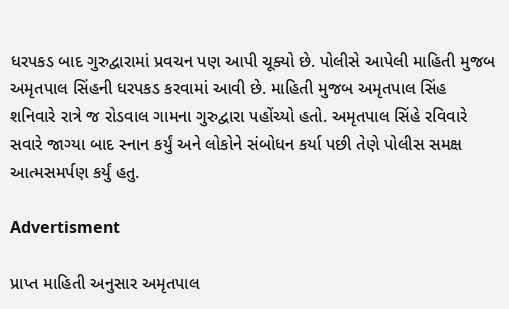ધરપકડ બાદ ગુરુદ્વારામાં પ્રવચન પણ આપી ચૂક્યો છે. પોલીસે આપેલી માહિતી મુજબ અમૃતપાલ સિંહની ધરપકડ કરવામાં આવી છે. માહિતી મુજબ અમૃતપાલ સિંહ શનિવારે રાત્રે જ રોડવાલ ગામના ગુરુદ્વારા પહોંચ્યો હતો. અમૃતપાલ સિંહે રવિવારે સવારે જાગ્યા બાદ સ્નાન કર્યું અને લોકોને સંબોધન કર્યા પછી તેણે પોલીસ સમક્ષ આત્મસમર્પણ કર્યું હતુ.

Advertisment

પ્રાપ્ત માહિતી અનુસાર અમૃતપાલ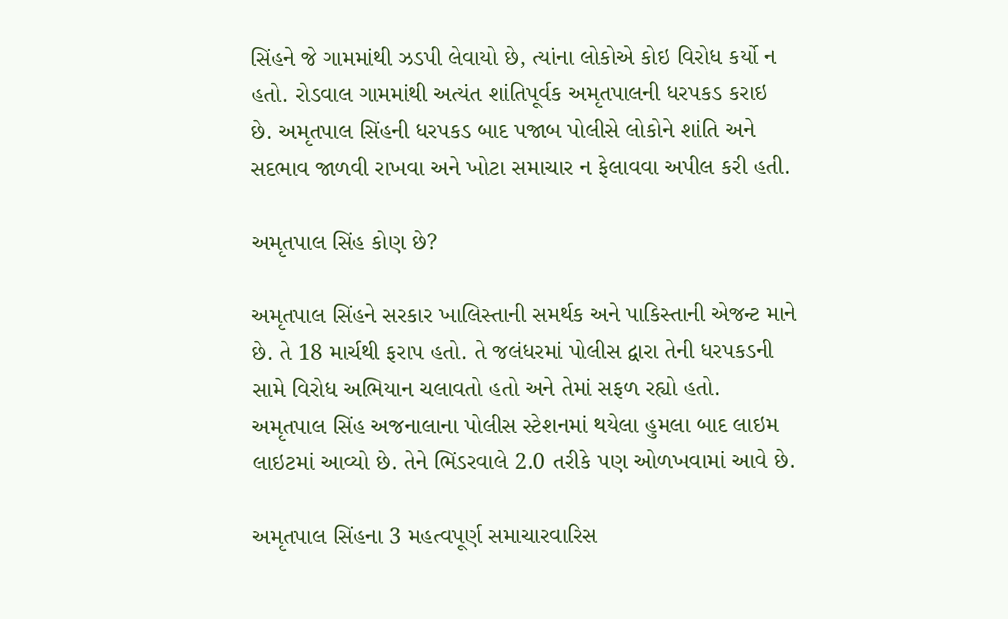સિંહને જે ગામમાંથી ઝડપી લેવાયો છે, ત્યાંના લોકોએ કોઇ વિરોધ કર્યો ન હતો. રોડવાલ ગામમાંથી અત્યંત શાંતિપૂર્વક અમૃતપાલની ધરપકડ કરાઇ છે. અમૃતપાલ સિંહની ધરપકડ બાદ પજાબ પોલીસે લોકોને શાંતિ અને સદભાવ જાળવી રાખવા અને ખોટા સમાચાર ન ફેલાવવા અપીલ કરી હતી.

અમૃતપાલ સિંહ કોણ છે?

અમૃતપાલ સિંહને સરકાર ખાલિસ્તાની સમર્થક અને પાકિસ્તાની એજન્ટ માને છે. તે 18 માર્ચથી ફરાપ હતો. તે જલંધરમાં પોલીસ દ્વારા તેની ધરપકડની સામે વિરોધ અભિયાન ચલાવતો હતો અને તેમાં સફળ રહ્યો હતો. અમૃતપાલ સિંહ અજનાલાના પોલીસ સ્ટેશનમાં થયેલા હુમલા બાદ લાઇમ લાઇટમાં આવ્યો છે. તેને ભિંડરવાલે 2.0 તરીકે પણ ઓળખવામાં આવે છે.

અમૃતપાલ સિંહના 3 મહત્વપૂર્ણ સમાચારવારિસ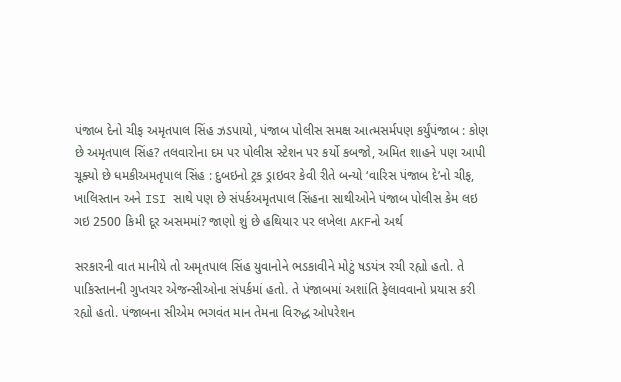પંજાબ દેનો ચીફ અમૃતપાલ સિંહ ઝડપાયો, પંજાબ પોલીસ સમક્ષ આત્મસર્મપણ કર્યુંપંજાબ : કોણ છે અમૃતપાલ સિંહ? તલવારોના દમ પર પોલીસ સ્ટેશન પર કર્યો કબજો, અમિત શાહને પણ આપી ચૂક્યો છે ધમકીઅમતૃપાલ સિંહ : દુબઇનો ટ્રક ડ્રાઇવર કેવી રીતે બન્યો ‘વારિસ પંજાબ દે’નો ચીફ, ખાલિસ્તાન અને ISI સાથે પણ છે સંપર્કઅમૃતપાલ સિંહના સાથીઓને પંજાબ પોલીસ કેમ લઇ ગઇ 2500 કિમી દૂર અસમમાં? જાણો શું છે હથિયાર પર લખેલા AKFનો અર્થ

સરકારની વાત માનીયે તો અમૃતપાલ સિંહ યુવાનોને ભડકાવીને મોટું ષડયંત્ર રચી રહ્યો હતો. તે પાકિસ્તાનની ગુપ્તચર એજન્સીઓના સંપર્કમાં હતો. તે પંજાબમાં અશાંતિ ફેલાવવાનો પ્રયાસ કરી રહ્યો હતો. પંજાબના સીએમ ભગવંત માન તેમના વિરુદ્ધ ઓપરેશન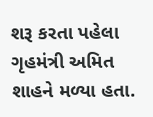શરૂ કરતા પહેલા ગૃહમંત્રી અમિત શાહને મળ્યા હતા.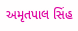અમૃતપાલ સિંહ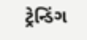ટ્રેન્ડિંગ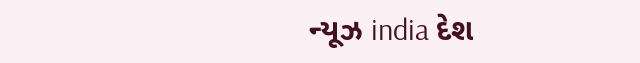ન્યૂઝ india દેશ